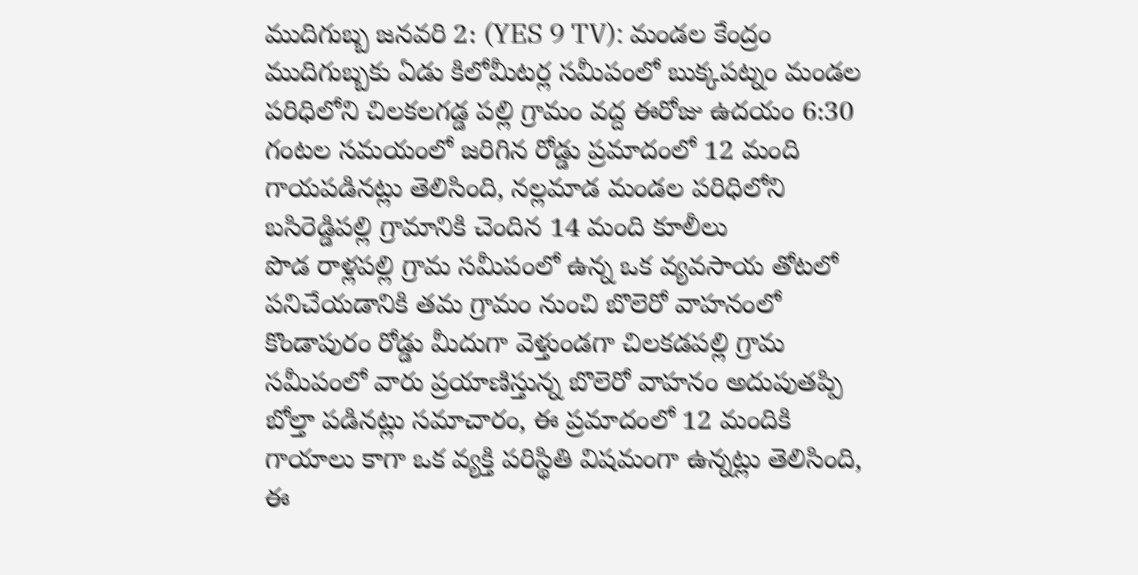ముదిగుబ్బ జనవరి 2: (YES 9 TV): మండల కేంద్రం ముదిగుబ్బకు ఏడు కిలోమీటర్ల సమీపంలో బుక్కపట్నం మండల పరిధిలోని చిలకలగడ్డ పల్లి గ్రామం వద్ద ఈరోజు ఉదయం 6:30 గంటల సమయంలో జరిగిన రోడ్డు ప్రమాదంలో 12 మంది గాయపడినట్లు తెలిసింది, నల్లమాడ మండల పరిధిలోని బసిరెడ్డిపల్లి గ్రామానికి చెందిన 14 మంది కూలీలు
పొడ రాళ్లపల్లి గ్రామ సమీపంలో ఉన్న ఒక వ్యవసాయ తోటలో పనిచేయడానికి తమ గ్రామం నుంచి బొలెరో వాహనంలో కొండాపురం రోడ్డు మీదుగా వెళ్తుండగా చిలకడపల్లి గ్రామ సమీపంలో వారు ప్రయాణిస్తున్న బొలెరో వాహనం అదుపుతప్పి బోల్తా పడినట్లు సమాచారం, ఈ ప్రమాదంలో 12 మందికి గాయాలు కాగా ఒక వ్యక్తి పరిస్థితి విషమంగా ఉన్నట్లు తెలిసింది, ఈ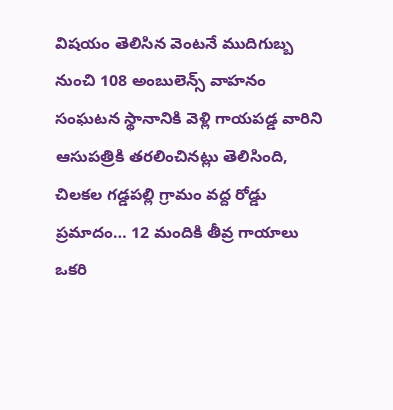విషయం తెలిసిన వెంటనే ముదిగుబ్బ నుంచి 108 అంబులెన్స్ వాహనం సంఘటన స్థానానికి వెళ్లి గాయపడ్డ వారిని ఆసుపత్రికి తరలించినట్లు తెలిసింది,
చిలకల గడ్డపల్లి గ్రామం వద్ద రోడ్డు ప్రమాదం… 12 మందికి తీవ్ర గాయాలు ఒకరి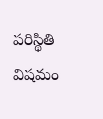పరిస్థితి విషమం